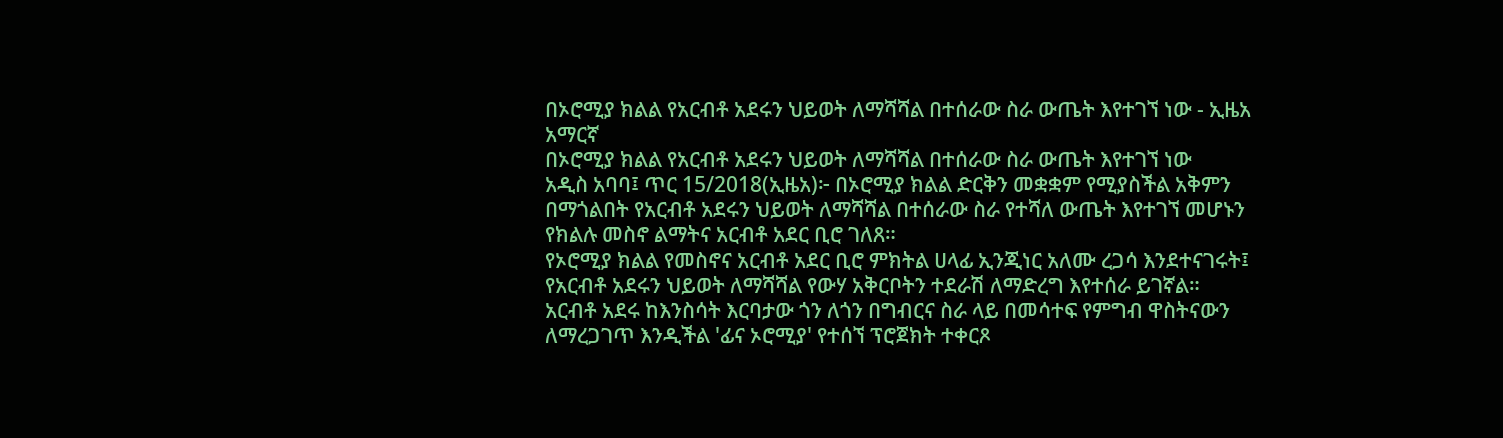በኦሮሚያ ክልል የአርብቶ አደሩን ህይወት ለማሻሻል በተሰራው ስራ ውጤት እየተገኘ ነው - ኢዜአ አማርኛ
በኦሮሚያ ክልል የአርብቶ አደሩን ህይወት ለማሻሻል በተሰራው ስራ ውጤት እየተገኘ ነው
አዲስ አባባ፤ ጥር 15/2018(ኢዜአ)፦ በኦሮሚያ ክልል ድርቅን መቋቋም የሚያስችል አቅምን በማጎልበት የአርብቶ አደሩን ህይወት ለማሻሻል በተሰራው ስራ የተሻለ ውጤት እየተገኘ መሆኑን የክልሉ መስኖ ልማትና አርብቶ አደር ቢሮ ገለጸ።
የኦሮሚያ ክልል የመስኖና አርብቶ አደር ቢሮ ምክትል ሀላፊ ኢንጂነር አለሙ ረጋሳ እንደተናገሩት፤ የአርብቶ አደሩን ህይወት ለማሻሻል የውሃ አቅርቦትን ተደራሽ ለማድረግ እየተሰራ ይገኛል።
አርብቶ አደሩ ከእንስሳት እርባታው ጎን ለጎን በግብርና ስራ ላይ በመሳተፍ የምግብ ዋስትናውን ለማረጋገጥ እንዲችል 'ፊና ኦሮሚያ' የተሰኘ ፕሮጀክት ተቀርጾ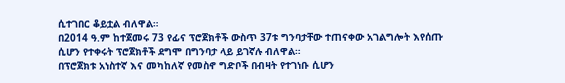ሲተገበር ቆይቷል ብለዋል።
በ2014 ዓ.ም ከተጀመሩ 73 የፊና ፕሮጀክቶች ውስጥ 37ቱ ግንባታቸው ተጠናቀው አገልግሎት እየሰጡ ሲሆን የተቀሩት ፕሮጀክቶች ደግሞ በግንባታ ላይ ይገኛሉ ብለዋል።
በፕሮጀክቱ አነስተኛ እና መካከለኛ የመስኖ ግድቦች በብዛት የተገነቡ ሲሆን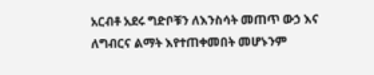አርብቶ አደሩ ግድቦቹን ለእንስሳት መጠጥ ውኃ እና ለግብርና ልማት እየተጠቀመበት መሆኑንም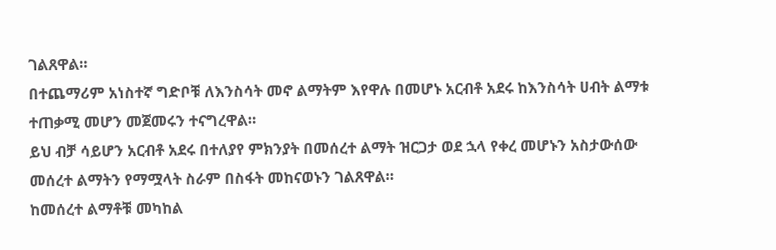ገልጸዋል።
በተጨማሪም አነስተኛ ግድቦቹ ለእንስሳት መኖ ልማትም እየዋሉ በመሆኑ አርብቶ አደሩ ከእንስሳት ሀብት ልማቱ ተጠቃሚ መሆን መጀመሩን ተናግረዋል።
ይህ ብቻ ሳይሆን አርብቶ አደሩ በተለያየ ምክንያት በመሰረተ ልማት ዝርጋታ ወደ ኋላ የቀረ መሆኑን አስታውሰው መሰረተ ልማትን የማሟላት ስራም በስፋት መከናወኑን ገልጸዋል።
ከመሰረተ ልማቶቹ መካከል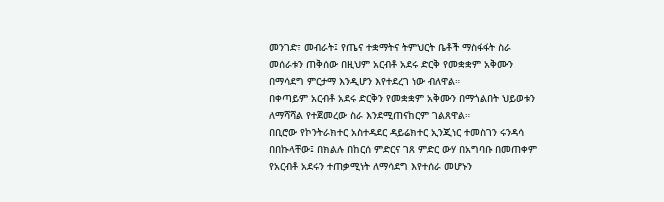መንገድ፣ መብራት፤ የጤና ተቋማትና ትምህርት ቤቶች ማስፋፋት ስራ መሰራቱን ጠቅሰው በዚህም አርብቶ አደሩ ድርቅ የመቋቋም አቅሙን በማሳደግ ምርታማ እንዲሆን እየተደረገ ነው ብለዋል።
በቀጣይም አርብቶ አደሩ ድርቅን የመቋቋም አቅሙን በማጎልበት ህይወቱን ለማሻሻል የተጀመረው ስራ እንደሚጠናከርም ገልጸዋል።
በቢሮው የኮንትራክተር አስተዳደር ዳይሬክተር ኢንጂነር ተመስገን ሩንዳሳ በበኩላቸው፤ በክልሉ በከርሰ ምድርና ገጸ ምድር ውሃ በአግባቡ በመጠቀም የአርብቶ አደሩን ተጠቃሚነት ለማሳደግ እየተሰራ መሆኑን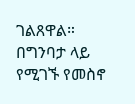ገልጸዋል።
በግንባታ ላይ የሚገኙ የመስኖ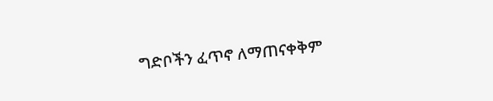ግድቦችን ፈጥኖ ለማጠናቀቅም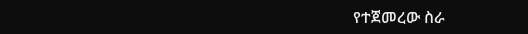የተጀመረው ስራ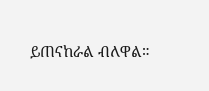ይጠናከራል ብለዋል።